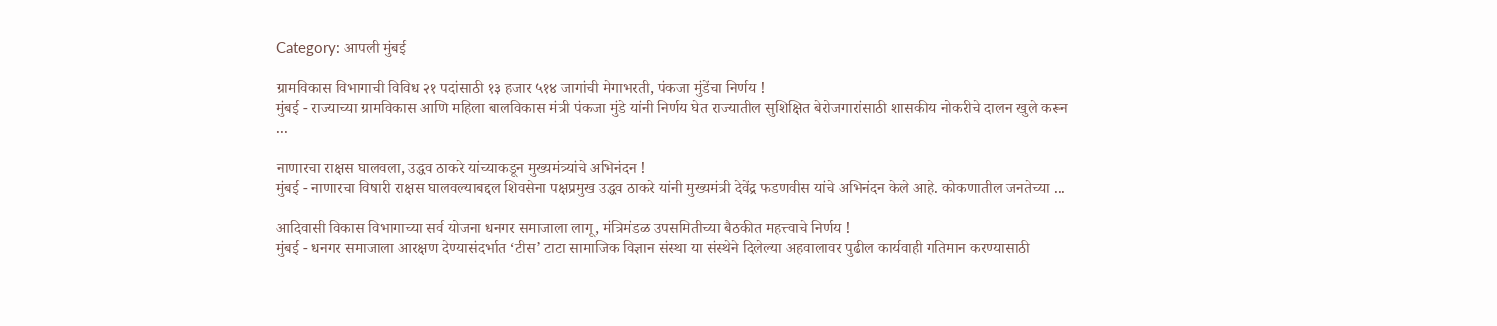Category: आपली मुंबई

ग्रामविकास विभागाची विविध २१ पदांसाठी १३ हजार ५१४ जागांची मेगाभरती, पंकजा मुंडेंचा निर्णय !
मुंबई - राज्याच्या ग्रामविकास आणि महिला बालविकास मंत्री पंकजा मुंडे यांनी निर्णय घेत राज्यातील सुशिक्षित बेरोजगारांसाठी शासकीय नोकरीचे दालन खुले करून ...

नाणारचा राक्षस घालवला, उद्धव ठाकरे यांच्याकडून मुख्यमंत्र्यांचे अभिनंदन !
मुंबई - नाणारचा विषारी राक्षस घालवल्याबद्दल शिवसेना पक्षप्रमुख उद्धव ठाकरे यांनी मुख्यमंत्री देवेंद्र फडणवीस यांचे अभिनंदन केले आहे. कोकणातील जनतेच्या ...

आदिवासी विकास विभागाच्या सर्व योजना धनगर समाजाला लागू, मंत्रिमंडळ उपसमितीच्या बैठकीत महत्त्वाचे निर्णय !
मुंबई - धनगर समाजाला आरक्षण देण्यासंदर्भात ‘टीस’ टाटा सामाजिक विज्ञान संस्था या संस्थेने दिलेल्या अहवालावर पुढील कार्यवाही गतिमान करण्यासाठी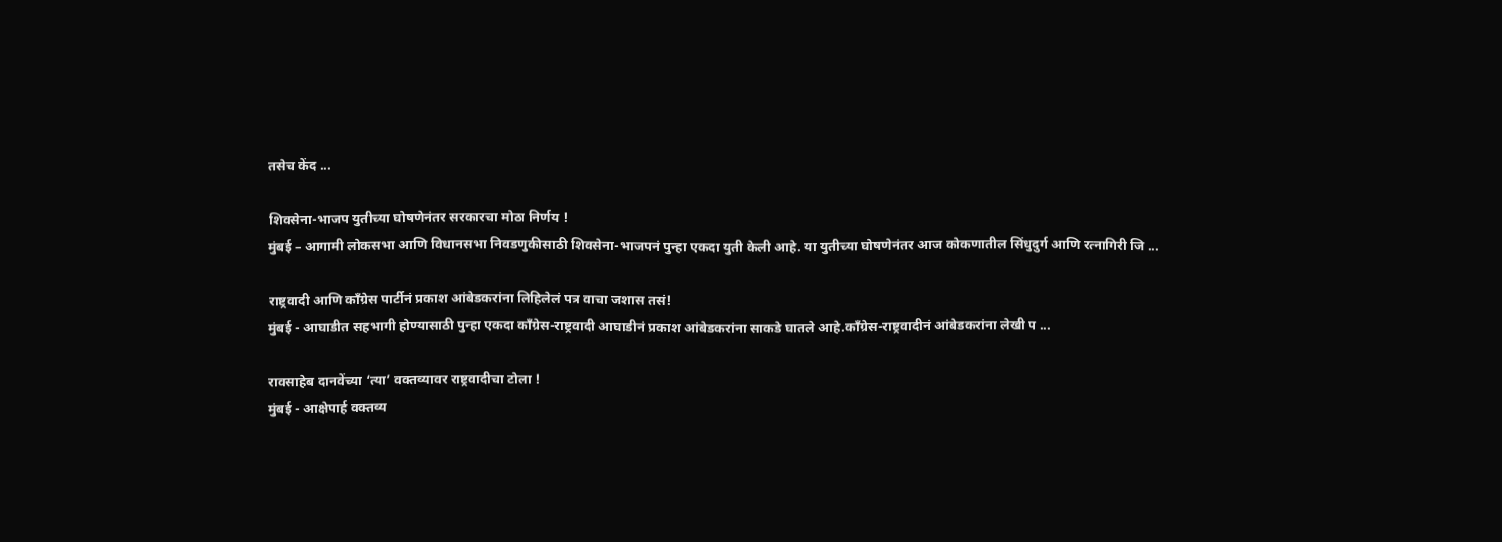तसेच केंद ...

शिवसेना-भाजप युतीच्या घोषणेनंतर सरकारचा मोठा निर्णय !
मुंबई – आगामी लोकसभा आणि विधानसभा निवडणुकीसाठी शिवसेना-भाजपनं पुन्हा एकदा युती केली आहे. या युतीच्या घोषणेनंतर आज कोकणातील सिंधुदुर्ग आणि रत्नागिरी जि ...

राष्ट्रवादी आणि काँग्रेस पार्टीनं प्रकाश आंबेडकरांना लिहिलेलं पत्र वाचा जशास तसं!
मुंबई - आघाडीत सहभागी होण्यासाठी पुन्हा एकदा काँग्रेस-राष्ट्रवादी आघाडीनं प्रकाश आंबेडकरांना साकडे घातले आहे.काँग्रेस-राष्ट्रवादीनं आंबेडकरांना लेखी प ...

रावसाहेब दानवेंच्या ‘त्या’ वक्तव्यावर राष्ट्रवादीचा टोला !
मुंबई - आक्षेपार्ह वक्तव्य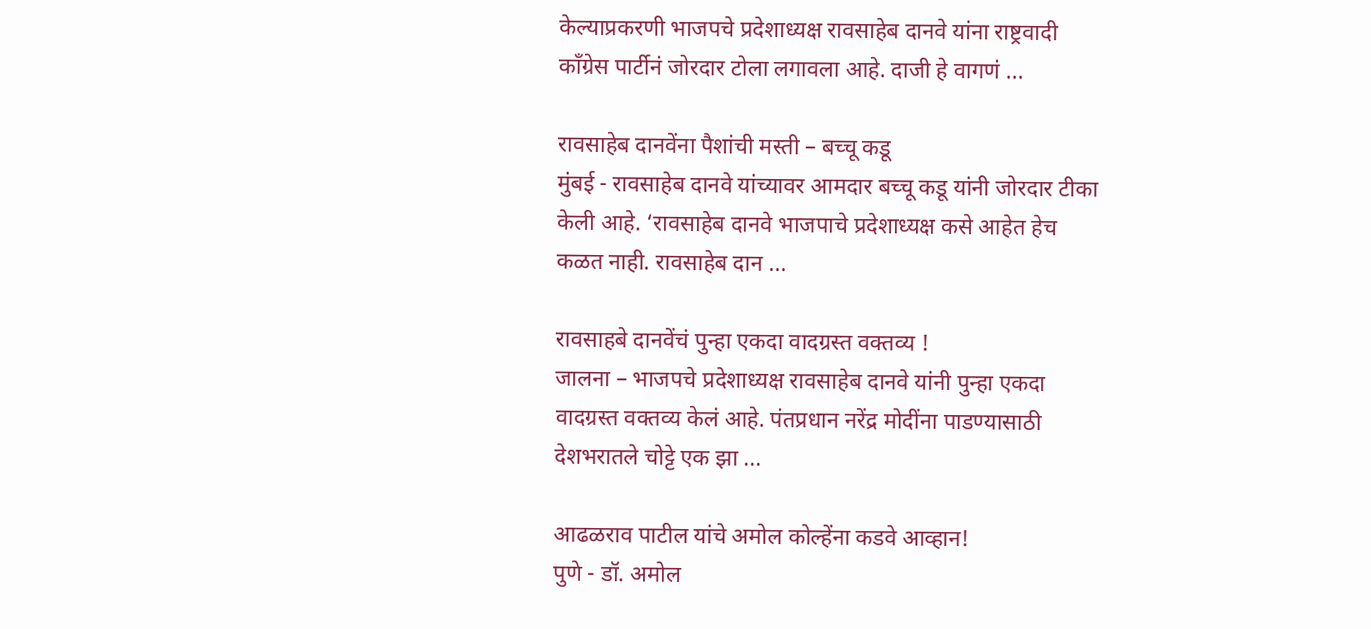केल्याप्रकरणी भाजपचे प्रदेशाध्यक्ष रावसाहेब दानवे यांना राष्ट्रवादी काँग्रेस पार्टीनं जोरदार टोला लगावला आहे. दाजी हे वागणं ...

रावसाहेब दानवेंना पैशांची मस्ती – बच्चू कडू
मुंबई - रावसाहेब दानवे यांच्यावर आमदार बच्चू कडू यांनी जोरदार टीका केली आहे. ‘रावसाहेब दानवे भाजपाचे प्रदेशाध्यक्ष कसे आहेत हेच कळत नाही. रावसाहेब दान ...

रावसाहबे दानवेंचं पुन्हा एकदा वादग्रस्त वक्तव्य !
जालना – भाजपचे प्रदेशाध्यक्ष रावसाहेब दानवे यांनी पुन्हा एकदा वादग्रस्त वक्तव्य केलं आहे. पंतप्रधान नरेंद्र मोदींना पाडण्यासाठी देशभरातले चोट्टे एक झा ...

आढळराव पाटील यांचे अमोल कोल्हेंना कडवे आव्हान!
पुणे - डॉ. अमोल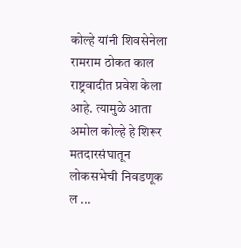कोल्हे यांनी शिवसेनेला रामराम ठोकत काल राष्ट्रवादीत प्रवेश केला आहे. त्यामुळे आता अमोल कोल्हे हे शिरूर मतदारसंघातून लोकसभेची निवडणूक ल ...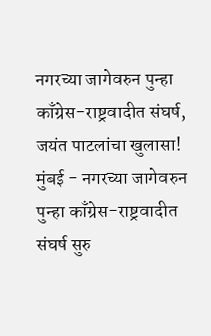नगरच्या जागेवरुन पुन्हा काँग्रेस-राष्ट्रवादीत संघर्ष, जयंत पाटलांचा खुलासा!
मुंबई - नगरच्या जागेवरुन पुन्हा काँग्रेस-राष्ट्रवादीत संघर्ष सुरु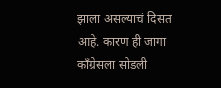झाला असल्याचं दिसत आहे. कारण ही जागा काँग्रेसला सोडली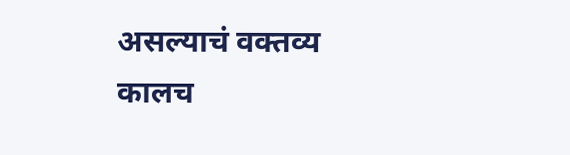असल्याचं वक्तव्य कालच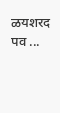ळयशरद पव ...